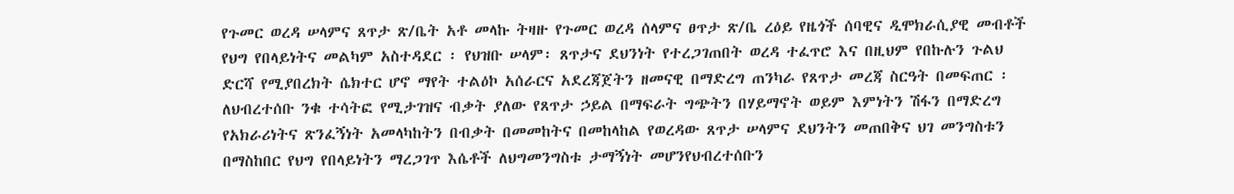የጉመር ወረዳ ሠላምና ጸጥታ ጽ/ቤት አቶ መላኩ ትዛዙ የጉመር ወረዳ ሰላምና ፀጥታ ጽ/ቤ ረዕይ የዜጎች ሰባዊና ዲሞክራሲያዊ መብቶች የህግ የበላይነትና መልካም አስተዳደር ፡ የህዝቡ ሠላም፡ ጸጥታና ደህንነት የተረጋገጠበት ወረዳ ተፈጥሮ እና በዚህም የበኩሉን ጉልህ ድርሻ የሚያበረክት ሴክተር ሆኖ ማየት ተልዕኮ አሰራርና አደረጃጀትን ዘመናዊ በማድረግ ጠንካራ የጸጥታ መረጃ ስርዓት በመፍጠር ፡ ለህብረተሰቡ ንቁ ተሳትፎ የሚታገዝና ብቃት ያለው የጸጥታ ኃይል በማፍራት ግጭትን በሃይማኖት ወይም እምነትን ሽፋን በማድረግ የአክራሪነትና ጽንፈኝነት አመላካከትን በብቃት በመመከትና በመከላከል የወረዳው ጸጥታ ሠላምና ደህንትን መጠበቅና ህገ መንግስቱን በማስከበር የህግ የበላይነትን ማረጋገጥ እሴቶች ለህግመንግስቱ ታማኝነት መሆንየህብረተሰቡን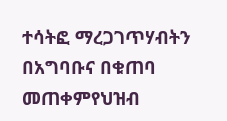ተሳትፎ ማረጋገጥሃብትን በአግባቡና በቁጠባ መጠቀምየህዝብ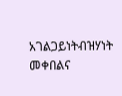አገልጋይነትብዝሃነት መቀበልና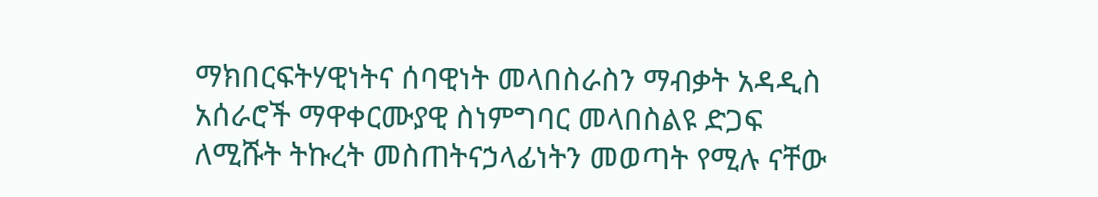ማክበርፍትሃዊነትና ሰባዊነት መላበስራስን ማብቃት አዳዲስ አሰራሮች ማዋቀርሙያዊ ስነምግባር መላበስልዩ ድጋፍ ለሚሹት ትኩረት መስጠትናኃላፊነትን መወጣት የሚሉ ናቸው